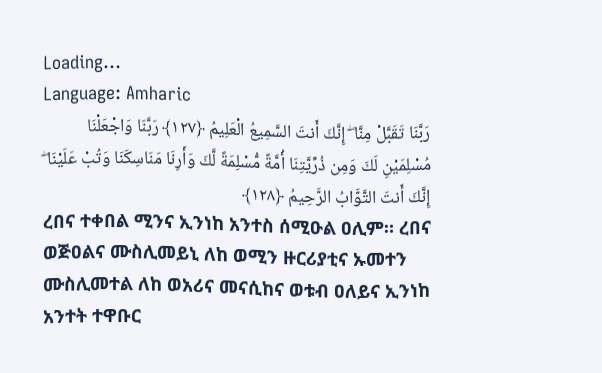Loading...
Language: Amharic
رَبَّنَا تَقَبَّلْ مِنَّا ۖ إِنَّكَ أَنتَ السَّمِيعُ الْعَلِيمُ ﴿١٢٧﴾ رَبَّنَا وَاجْعَلْنَا مُسْلِمَيْنِ لَكَ وَمِن ذُرِّيَّتِنَا أُمَّةً مُّسْلِمَةً لَّكَ وَأَرِنَا مَنَاسِكَنَا وَتُبْ عَلَيْنَا ۖ إِنَّكَ أَنتَ التَّوَّابُ الرَّحِيمُ ﴿١٢٨﴾
ረበና ተቀበል ሚንና ኢንነከ አንተስ ሰሚዑል ዐሊም። ረበና ወጅዐልና ሙስሊመይኒ ለከ ወሚን ዙርሪያቲና ኡመተን ሙስሊመተል ለከ ወአሪና መናሲከና ወቱብ ዐለይና ኢንነከ አንተት ተዋቡር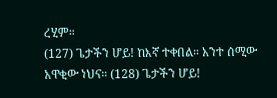ረሂም።
(127) ጌታችን ሆይ! ከእኛ ተቀበል። አንተ ሰሚው አዋቂው ነህና። (128) ጌታችን ሆይ!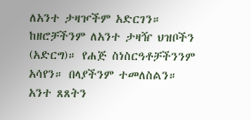ለአንተ ታዛዦችም አድርገን። ከዘሮቻችንም ለአንተ ታዛዥ ህዝቦችን (አድርግ)። የሐጅ ስነስርዓቶቻችንንም አሳየን። በላያችንም ተመለስልን። አንተ ጸጸትን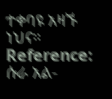ተቀባዩ አዛኙ ነህና።
Reference: ሱራ አል-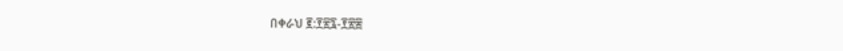በቀራህ ፪:፻፳፯-፻፳፰